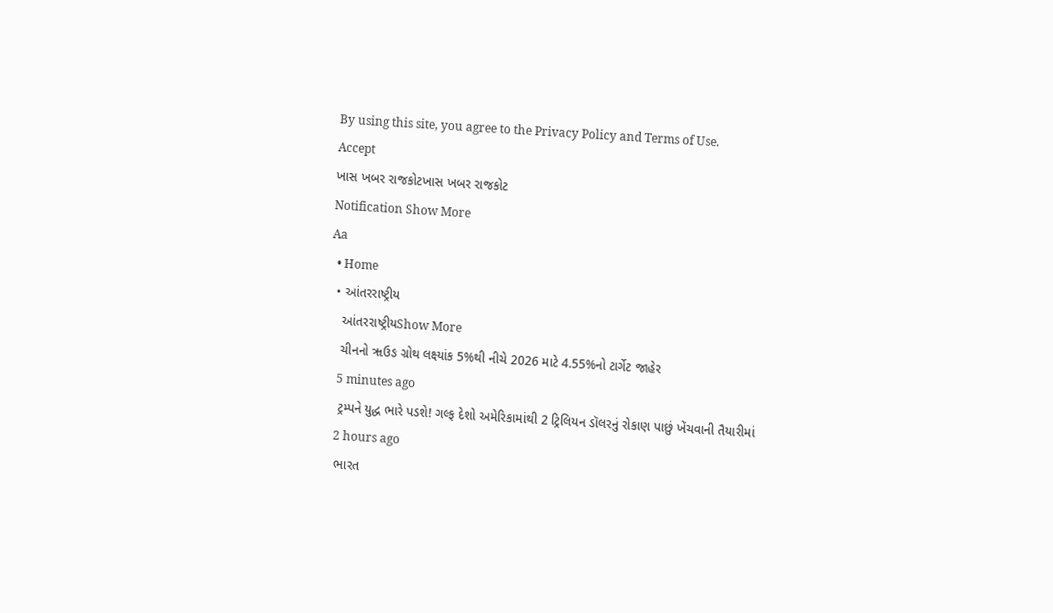By using this site, you agree to the Privacy Policy and Terms of Use.
Accept
ખાસ ખબર રાજકોટખાસ ખબર રાજકોટ
Notification Show More
Aa
  • Home
  • આંતરરાષ્ટ્રીય
    આંતરરાષ્ટ્રીયShow More
    ચીનનો ૠઉઙ ગ્રોથ લક્ષ્યાંક 5%થી નીચે 2026 માટે 4.55%નો ટાર્ગેટ જાહેર
    5 minutes ago
    ટ્રમ્પને યુદ્ધ ભારે પડશે! ગલ્ફ દેશો અમેરિકામાંથી 2 ટ્રિલિયન ડૉલરનું રોકાણ પાછું ખેંચવાની તૈયારીમાં
    2 hours ago
    ભારત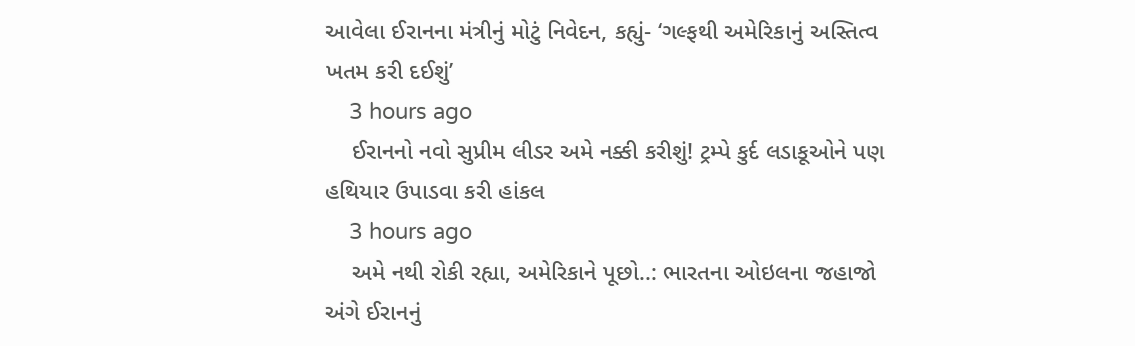આવેલા ઈરાનના મંત્રીનું મોટું નિવેદન, કહ્યું- ‘ગલ્ફથી અમેરિકાનું અસ્તિત્વ ખતમ કરી દઈશું’
    3 hours ago
    ઈરાનનો નવો સુપ્રીમ લીડર અમે નક્કી કરીશું! ટ્રમ્પે કુર્દ લડાકૂઓને પણ હથિયાર ઉપાડવા કરી હાંકલ
    3 hours ago
    અમે નથી રોકી રહ્યા, અમેરિકાને પૂછો..: ભારતના ઓઇલના જહાજો અંગે ઈરાનનું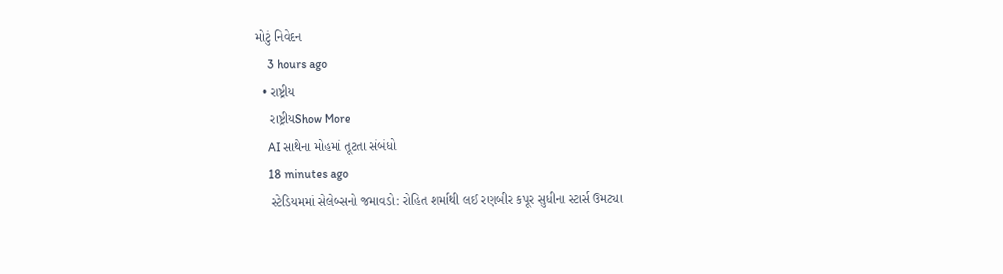મોટું નિવેદન
    3 hours ago
  • રાષ્ટ્રીય
    રાષ્ટ્રીયShow More
    AI સાથેના મોહમાં તૂટતા સંબંધો
    18 minutes ago
    સ્ટેડિયમમાં સેલેબ્સનો જમાવડો: રોહિત શર્માથી લઈ રણબીર કપૂર સુધીના સ્ટાર્સ ઉમટ્યા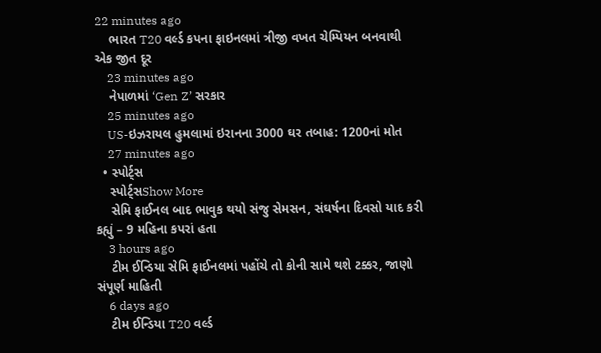22 minutes ago
    ભારત T20 વર્લ્ડ કપના ફાઇનલમાં ત્રીજી વખત ચેમ્પિયન બનવાથી એક જીત દૂર
    23 minutes ago
    નેપાળમાં ‘Gen Z’ સરકાર
    25 minutes ago
    US-ઇઝરાયલ હુમલામાં ઇરાનના 3000 ઘર તબાહ: 1200નાં મોત
    27 minutes ago
  • સ્પોર્ટ્સ
    સ્પોર્ટ્સShow More
    સેમિ ફાઈનલ બાદ ભાવુક થયો સંજુ સેમસન, સંઘર્ષના દિવસો યાદ કરી કહ્યું – 9 મહિના કપરાં હતા
    3 hours ago
    ટીમ ઈન્ડિયા સેમિ ફાઈનલમાં પહોંચે તો કોની સામે થશે ટક્કર, જાણો સંપૂર્ણ માહિતી
    6 days ago
    ટીમ ઈન્ડિયા T20 વર્લ્ડ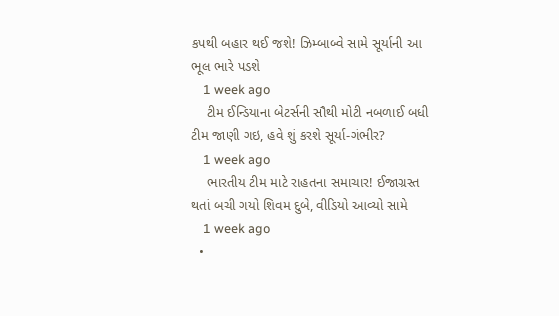કપથી બહાર થઈ જશે! ઝિમ્બાબ્વે સામે સૂર્યાની આ ભૂલ ભારે પડશે
    1 week ago
    ટીમ ઈન્ડિયાના બેટર્સની સૌથી મોટી નબળાઈ બધી ટીમ જાણી ગઇ, હવે શું કરશે સૂર્યા-ગંભીર?
    1 week ago
    ભારતીય ટીમ માટે રાહતના સમાચાર! ઈજાગ્રસ્ત થતાં બચી ગયો શિવમ દુબે, વીડિયો આવ્યો સામે
    1 week ago
  •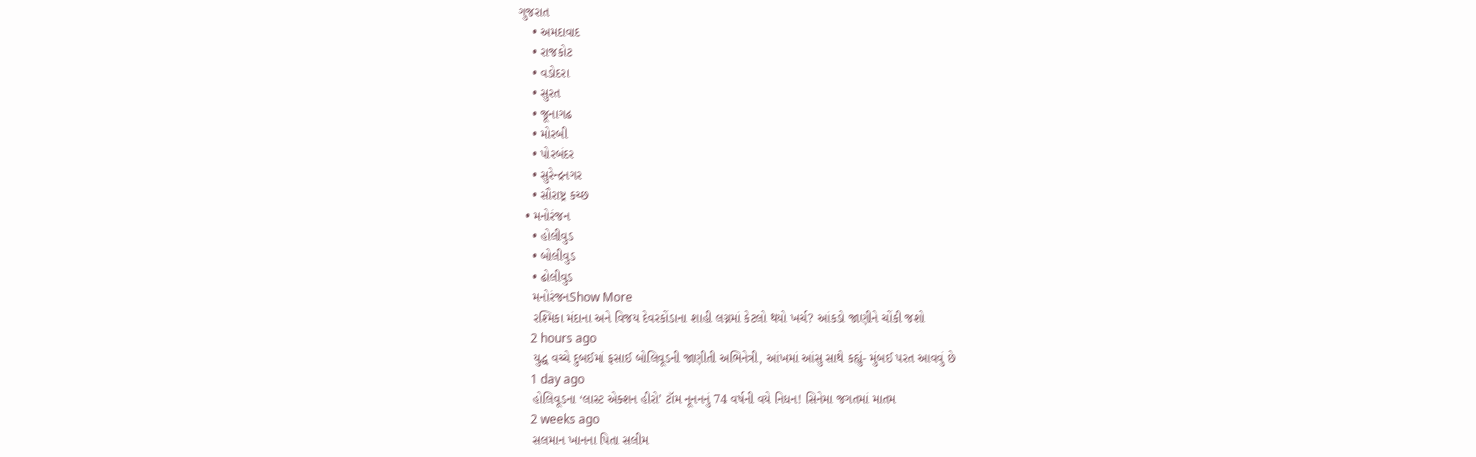ગુજરાત
    • અમદાવાદ
    • રાજકોટ
    • વડોદરા
    • સુરત
    • જૂનાગઢ
    • મોરબી
    • પોરબંદર
    • સુરેન્દ્રનગર
    • સૌરાષ્ટ્ર કચ્છ
  • મનોરંજન
    • હોલીવુડ
    • બોલીવુડ
    • ઢોલીવુડ
    મનોરંજનShow More
    રશ્મિકા મંદાના અને વિજય દેવરકોંડાના શાહી લગ્નમાં કેટલો થયો ખર્ચ? આંકડો જાણીને ચોંકી જશો
    2 hours ago
    યુદ્ધ વચ્ચે દુબઈમાં ફસાઈ બોલિવૂડની જાણીતી અભિનેત્રી, આંખમાં આંસુ સાથે કહ્યું- મુંબઈ પરત આવવું છે
    1 day ago
    હોલિવૂડના ‘લાસ્ટ એક્શન હીરો’ ટૉમ નૂનનનું 74 વર્ષની વયે નિધન! સિનેમા જગતમાં માતમ
    2 weeks ago
    સલમાન ખાનના પિતા સલીમ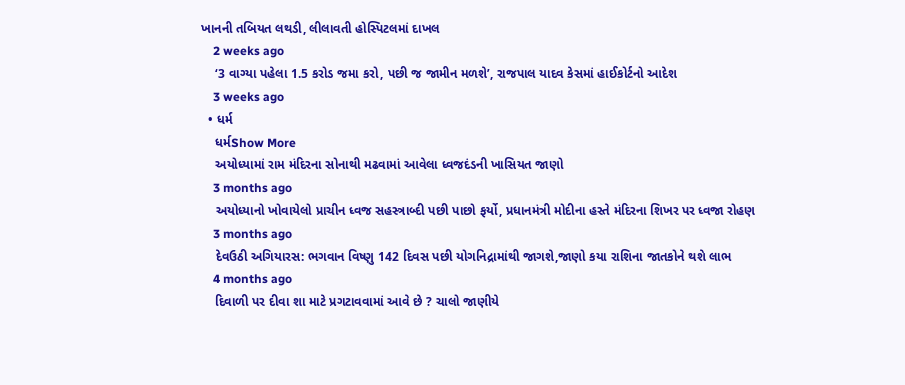ખાનની તબિયત લથડી, લીલાવતી હોસ્પિટલમાં દાખલ
    2 weeks ago
    ‘3 વાગ્યા પહેલા 1.5 કરોડ જમા કરો, પછી જ જામીન મળશે’, રાજપાલ યાદવ કેસમાં હાઈકોર્ટનો આદેશ
    3 weeks ago
  • ધર્મ
    ધર્મShow More
    અયોધ્યામાં રામ મંદિરના સોનાથી મઢવામાં આવેલા ધ્વજદંડની ખાસિયત જાણો
    3 months ago
    અયોધ્યાનો ખોવાયેલો પ્રાચીન ધ્વજ સહસ્ત્રાબ્દી પછી પાછો ફર્યો, પ્રધાનમંત્રી મોદીના હસ્તે મંદિરના શિખર પર ધ્વજા રોહણ
    3 months ago
    દેવઉઠી અગિયારસ: ભગવાન વિષ્ણુ 142 દિવસ પછી યોગનિદ્રામાંથી જાગશે,જાણો કયા રાશિના જાતકોને થશે લાભ
    4 months ago
    દિવાળી પર દીવા શા માટે પ્રગટાવવામાં આવે છે ? ચાલો જાણીયે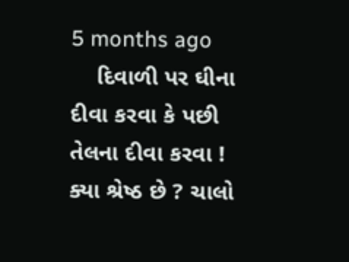5 months ago
    દિવાળી પર ઘીના દીવા કરવા કે પછી તેલના દીવા કરવા ! ક્યા શ્રેષ્ઠ છે ? ચાલો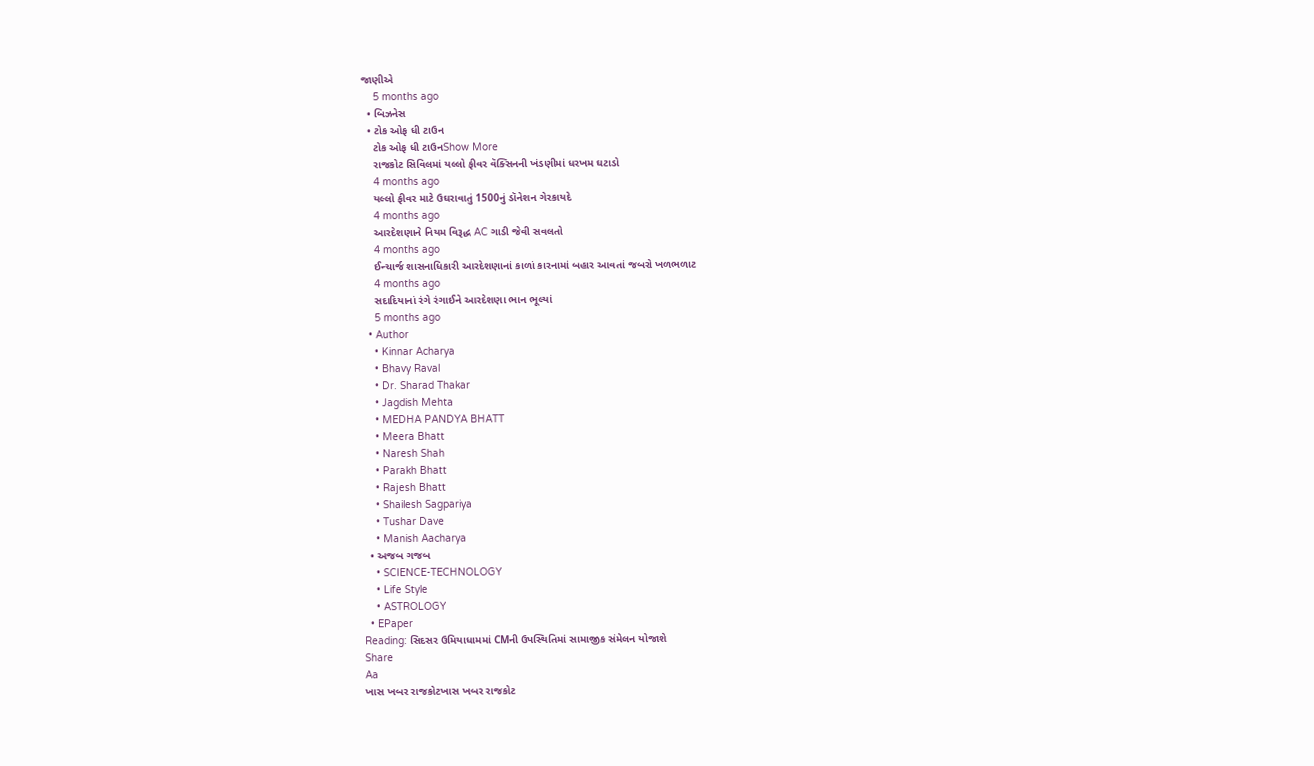જાણીએ
    5 months ago
  • બિઝનેસ
  • ટોક ઓફ ધી ટાઉન
    ટોક ઓફ ધી ટાઉનShow More
    રાજકોટ સિવિલમાં યલ્લો ફીવર વૅક્સિનની ખંડણીમાં ધરખમ ઘટાડો
    4 months ago
    યલ્લો ફીવર માટે ઉઘરાવાતું 1500નું ડૉનેશન ગેરકાયદે
    4 months ago
    આરદેશણાને નિયમ વિરૂદ્ધ AC ગાડી જેવી સવલતો
    4 months ago
    ઈન્ચાર્જ શાસનાધિકારી આરદેશણાનાં કાળાં કારનામાં બહાર આવતાં જબરો ખળભળાટ
    4 months ago
    સદાદિયાનાં રંગે રંગાઈને આરદેશણા ભાન ભૂલ્યાં
    5 months ago
  • Author
    • Kinnar Acharya
    • Bhavy Raval
    • Dr. Sharad Thakar
    • Jagdish Mehta
    • MEDHA PANDYA BHATT
    • Meera Bhatt
    • Naresh Shah
    • Parakh Bhatt
    • Rajesh Bhatt
    • Shailesh Sagpariya
    • Tushar Dave
    • Manish Aacharya
  • અજબ ગજબ
    • SCIENCE-TECHNOLOGY
    • Life Style
    • ASTROLOGY
  • EPaper
Reading: સિદસર ઉમિયાધામમાં CMની ઉપસ્થિતિમાં સામાજીક સંમેલન યોજાશે
Share
Aa
ખાસ ખબર રાજકોટખાસ ખબર રાજકોટ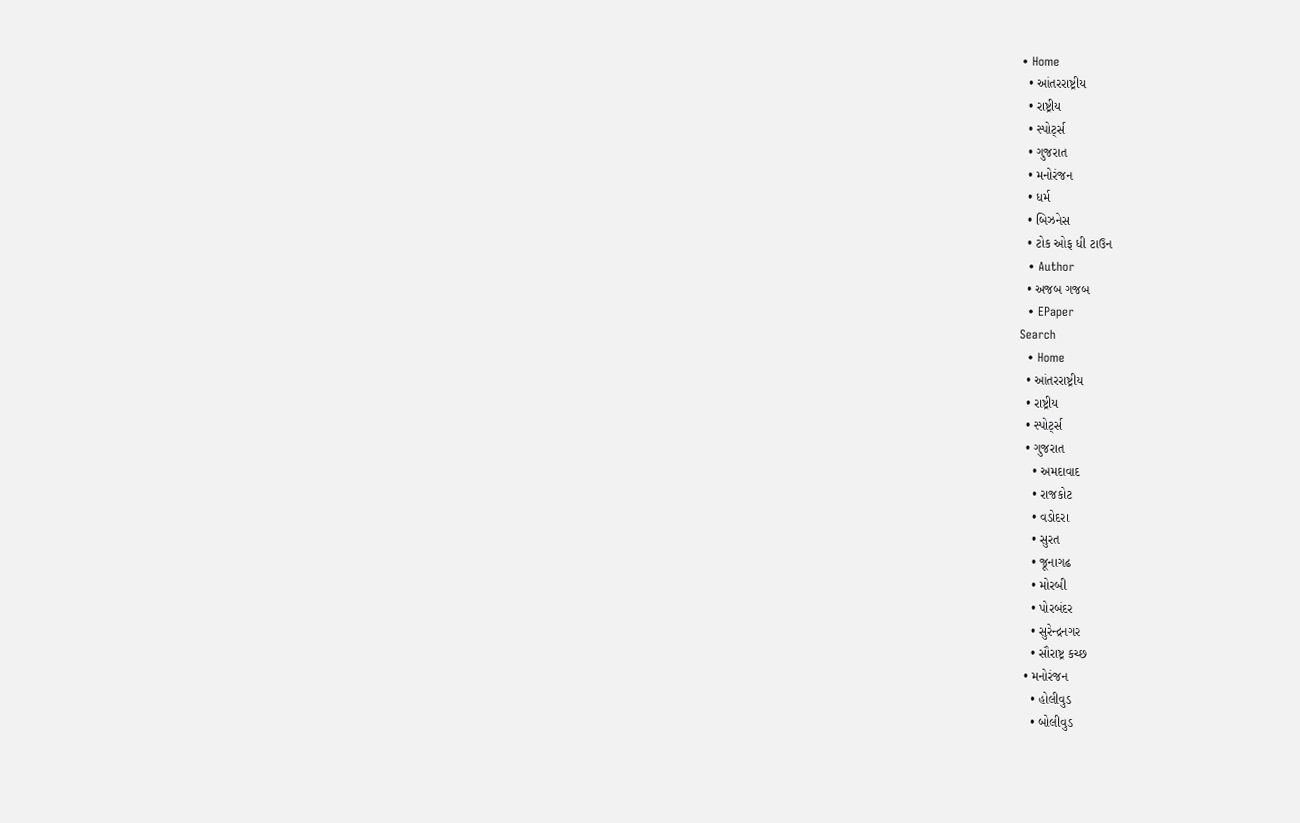• Home
  • આંતરરાષ્ટ્રીય
  • રાષ્ટ્રીય
  • સ્પોર્ટ્સ
  • ગુજરાત
  • મનોરંજન
  • ધર્મ
  • બિઝનેસ
  • ટોક ઓફ ધી ટાઉન
  • Author
  • અજબ ગજબ
  • EPaper
Search
  • Home
  • આંતરરાષ્ટ્રીય
  • રાષ્ટ્રીય
  • સ્પોર્ટ્સ
  • ગુજરાત
    • અમદાવાદ
    • રાજકોટ
    • વડોદરા
    • સુરત
    • જૂનાગઢ
    • મોરબી
    • પોરબંદર
    • સુરેન્દ્રનગર
    • સૌરાષ્ટ્ર કચ્છ
  • મનોરંજન
    • હોલીવુડ
    • બોલીવુડ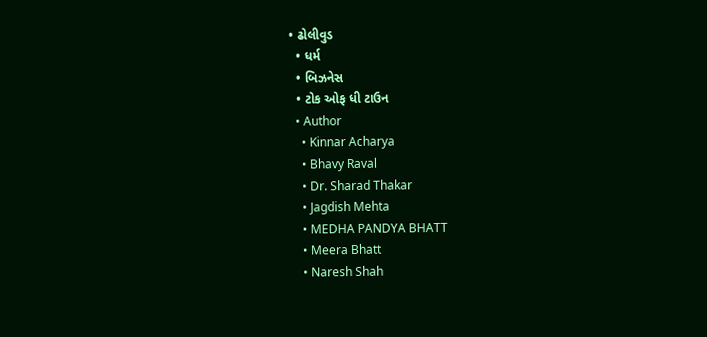• ઢોલીવુડ
  • ધર્મ
  • બિઝનેસ
  • ટોક ઓફ ધી ટાઉન
  • Author
    • Kinnar Acharya
    • Bhavy Raval
    • Dr. Sharad Thakar
    • Jagdish Mehta
    • MEDHA PANDYA BHATT
    • Meera Bhatt
    • Naresh Shah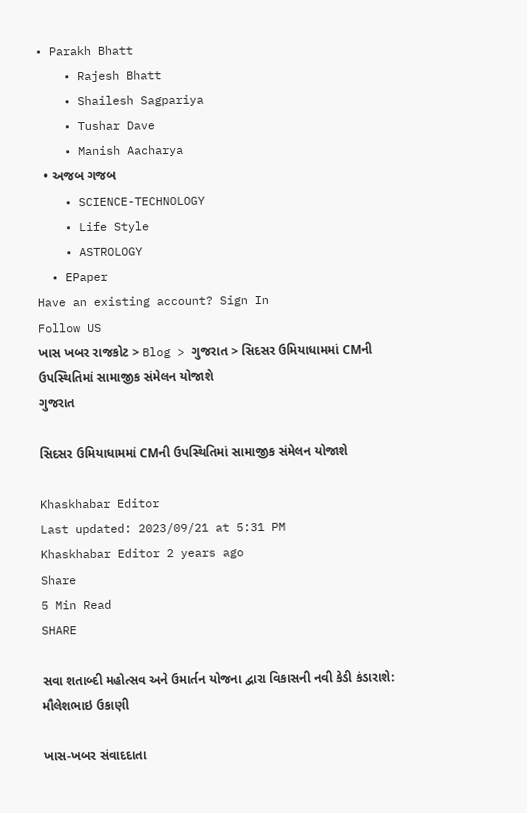• Parakh Bhatt
    • Rajesh Bhatt
    • Shailesh Sagpariya
    • Tushar Dave
    • Manish Aacharya
  • અજબ ગજબ
    • SCIENCE-TECHNOLOGY
    • Life Style
    • ASTROLOGY
  • EPaper
Have an existing account? Sign In
Follow US
ખાસ ખબર રાજકોટ > Blog > ગુજરાત > સિદસર ઉમિયાધામમાં CMની ઉપસ્થિતિમાં સામાજીક સંમેલન યોજાશે
ગુજરાત

સિદસર ઉમિયાધામમાં CMની ઉપસ્થિતિમાં સામાજીક સંમેલન યોજાશે

Khaskhabar Editor
Last updated: 2023/09/21 at 5:31 PM
Khaskhabar Editor 2 years ago
Share
5 Min Read
SHARE

સવા શતાબ્દી મહોત્સવ અને ઉમાર્તન યોજના દ્વારા વિકાસની નવી કેડી કંડારાશે: મૌલેશભાઇ ઉકાણી

ખાસ-ખબર સંવાદદાતા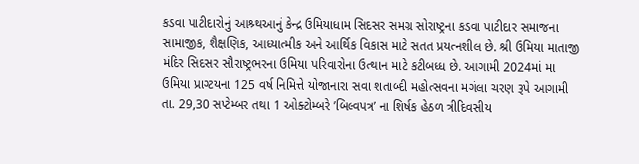કડવા પાટીદારોનું આશ્ર્થઆનું કેન્દ્ર ઉમિયાધામ સિદસર સમગ્ર સોરાષ્ટ્રના કડવા પાટીદાર સમાજના સામાજીક, શૈક્ષણિક, આધ્યાત્મીક અને આર્થિક વિકાસ માટે સતત પ્રયત્નશીલ છે. શ્રી ઉમિયા માતાજી મંદિર સિદસર સૌરાષ્ટ્રભરના ઉમિયા પરિવારોના ઉત્થાન માટે કટીબધ્ધ છે. આગામી 2024માં મા ઉમિયા પ્રાગ્ટયના 125 વર્ષ નિમિત્તે યોજાનારા સવા શતાબ્દી મહોત્સવના મગંલા ચરણ રૂપે આગામી તા. 29,30 સપ્ટેમ્બર તથા 1 ઓક્ટોમ્બરે ’બિલ્વપત્ર’ ના શિર્ષક હેઠળ ત્રીદિવસીય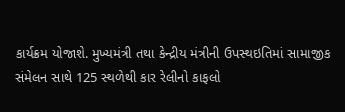કાર્યક્રમ યોજાશે. મુખ્યમંત્રી તથા કેન્દ્રીય મંત્રીની ઉપસ્થઇતિમાં સામાજીક સંમેલન સાથે 125 સ્થળેથી કાર રેલીનો કાફલો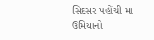સિદસર પહોંચી મા ઉમિયાનો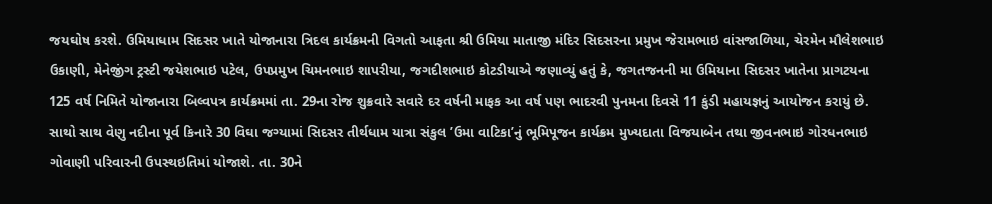જયઘોષ કરશે. ઉમિયાધામ સિદસર ખાતે યોજાનારા ત્રિદલ કાર્યક્રમની વિગતો આફતા શ્રી ઉમિયા માતાજી મંદિર સિદસરના પ્રમુખ જેરામભાઇ વાંસજાળિયા, ચેરમેન મૌલેશભાઇ ઉકાણી, મેનેજીંગ ટ્રસ્ટી જયેશભાઇ પટેલ, ઉપપ્રમુખ ચિમનભાઇ શાપરીયા, જગદીશભાઇ કોટડીયાએ જણાવ્યું હતું કે, જગતજનની મા ઉમિયાના સિદસર ખાતેના પ્રાગટયના 125 વર્ષ નિમિતે યોજાનારા બિલ્વપત્ર કાર્યક્રમમાં તા. 29ના રોજ શુક્રવારે સવારે દર વર્ષની માફક આ વર્ષ પણ ભાદરવી પુનમના દિવસે 11 કુંડી મહાયજ્ઞનું આયોજન કરાયું છે. સાથો સાથ વેણુ નદીના પૂર્વ કિનારે 30 વિઘા જગ્યામાં સિદસર તીર્થધામ યાત્રા સંકુલ ’ઉમા વાટિકા’નું ભૂમિપૂજન કાર્યક્રમ મુખ્યદાતા વિજયાબેન તથા જીવનભાઇ ગોરધનભાઇ ગોવાણી પરિવારની ઉપસ્થઇતિમાં યોજાશે. તા. 30ને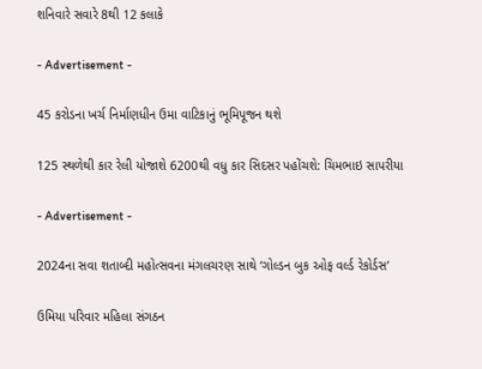શનિવારે સવારે 8થી 12 કલાકે

- Advertisement -

45 કરોડના ખર્ચ નિર્માણધીન ઉમા વાટિકાનું ભૂમિપૂજન થશે

125 સ્થળેથી કાર રેલી યોજાશે 6200થી વધુ કાર સિદસર પહોંચશે: ચિમભાઇ સાપરીયા

- Advertisement -

2024ના સવા શતાબ્દી મહોત્સવના મંગલચરણ સાથે ‘ગોલ્ડન બુક ઓફ વર્લ્ડ રેકોર્ડસ’

ઉમિયા પરિવાર મહિલા સંગઠન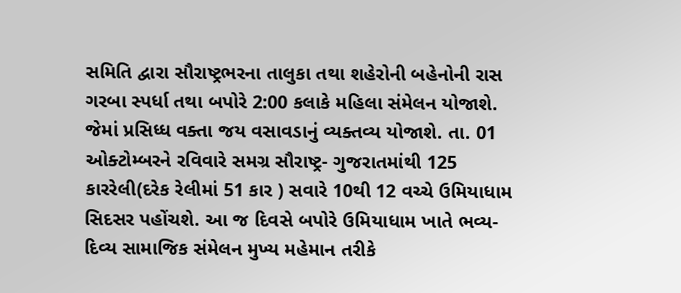સમિતિ દ્વારા સૌરાષ્ટ્રભરના તાલુકા તથા શહેરોની બહેનોની રાસ ગરબા સ્પર્ધા તથા બપોરે 2:00 કલાકે મહિલા સંમેલન યોજાશે. જેમાં પ્રસિધ્ધ વક્તા જય વસાવડાનું વ્યક્તવ્ય યોજાશે. તા. 01 ઓક્ટોમ્બરને રવિવારે સમગ્ર સૌરાષ્ટ્ર- ગુજરાતમાંથી 125 કારરેલી(દરેક રેલીમાં 51 કાર ) સવારે 10થી 12 વચ્ચે ઉમિયાધામ સિદસર પહોંચશે. આ જ દિવસે બપોરે ઉમિયાધામ ખાતે ભવ્ય-દિવ્ય સામાજિક સંમેલન મુખ્ય મહેમાન તરીકે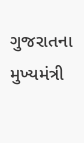ગુજરાતના મુખ્યમંત્રી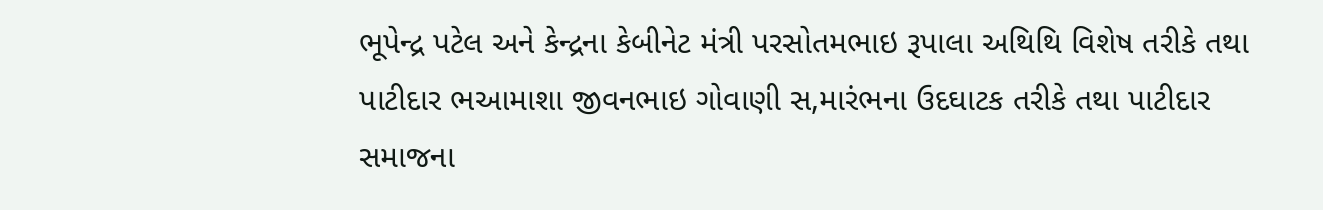ભૂપેન્દ્ર પટેલ અને કેન્દ્રના કેબીનેટ મંત્રી પરસોતમભાઇ રૂપાલા અથિથિ વિશેષ તરીકે તથા પાટીદાર ભઆમાશા જીવનભાઇ ગોવાણી સ,મારંભના ઉદઘાટક તરીકે તથા પાટીદાર સમાજના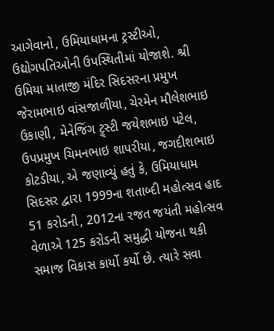આગેવાનો, ઉમિયાધામના ટ્રસ્ટીઓ, ઉદ્યોગપતિઓની ઉપસ્થિતીમાં યોજાશે. શ્રી ઉમિયા માતાજી મંદિર સિદસરના પ્રમુખ જેરામભાઇ વાંસજાળીયા, ચેરમેન મૌલેશભાઇ ઉકાણી, મેનેજિંગ ટ્ર્સ્ટી જયેશભાઇ પટેલ, ઉપપ્રમુખ ચિમનભાઇ શાપરીયા, જગદીશભાઇ કોટડીયા, એ જણાવ્યું હતું કે, ઉમિયાધામ સિદસર દ્વારા 1999ના શતાબ્દી મહોત્સવ હાદ 51 કરોડની, 2012ના રજત જયંતી મહોત્સવ વેળાએ 125 કરોડની સમુદ્ધી યોજના થકી સમાજ વિકાસ કાર્યો કર્યો છે. ત્યારે સવા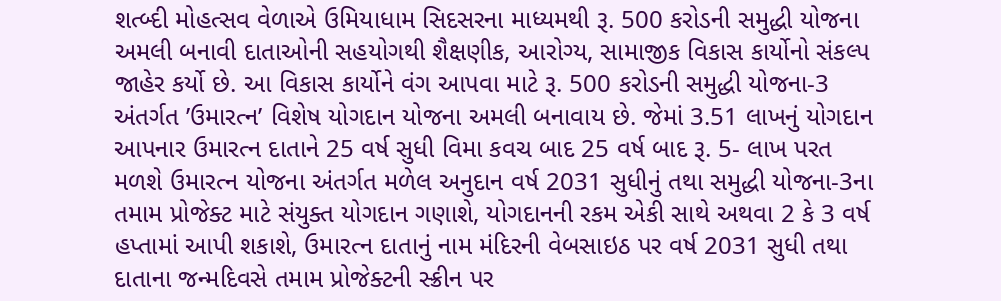શત્બ્દી મોહત્સવ વેળાએ ઉમિયાધામ સિદસરના માધ્યમથી રૂ. 500 કરોડની સમુદ્ધી યોજના અમલી બનાવી દાતાઓની સહયોગથી શૈક્ષણીક, આરોગ્ય, સામાજીક વિકાસ કાર્યોનો સંકલ્પ જાહેર કર્યો છે. આ વિકાસ કાર્યોને વંગ આપવા માટે રૂ. 500 કરોડની સમુદ્ધી યોજના-3 અંતર્ગત ’ઉમારત્ન’ વિશેષ યોગદાન યોજના અમલી બનાવાય છે. જેમાં 3.51 લાખનું યોગદાન આપનાર ઉમારત્ન દાતાને 25 વર્ષ સુધી વિમા કવચ બાદ 25 વર્ષ બાદ રૂ. 5- લાખ પરત મળશે ઉમારત્ન યોજના અંતર્ગત મળેલ અનુદાન વર્ષ 2031 સુધીનું તથા સમુદ્ધી યોજના-3ના તમામ પ્રોજેક્ટ માટે સંયુક્ત યોગદાન ગણાશે, યોગદાનની રકમ એકી સાથે અથવા 2 કે 3 વર્ષ હપ્તામાં આપી શકાશે, ઉમારત્ન દાતાનું નામ મંદિરની વેબસાઇઠ પર વર્ષ 2031 સુધી તથા દાતાના જન્મદિવસે તમામ પ્રોજેક્ટની સ્ક્રીન પર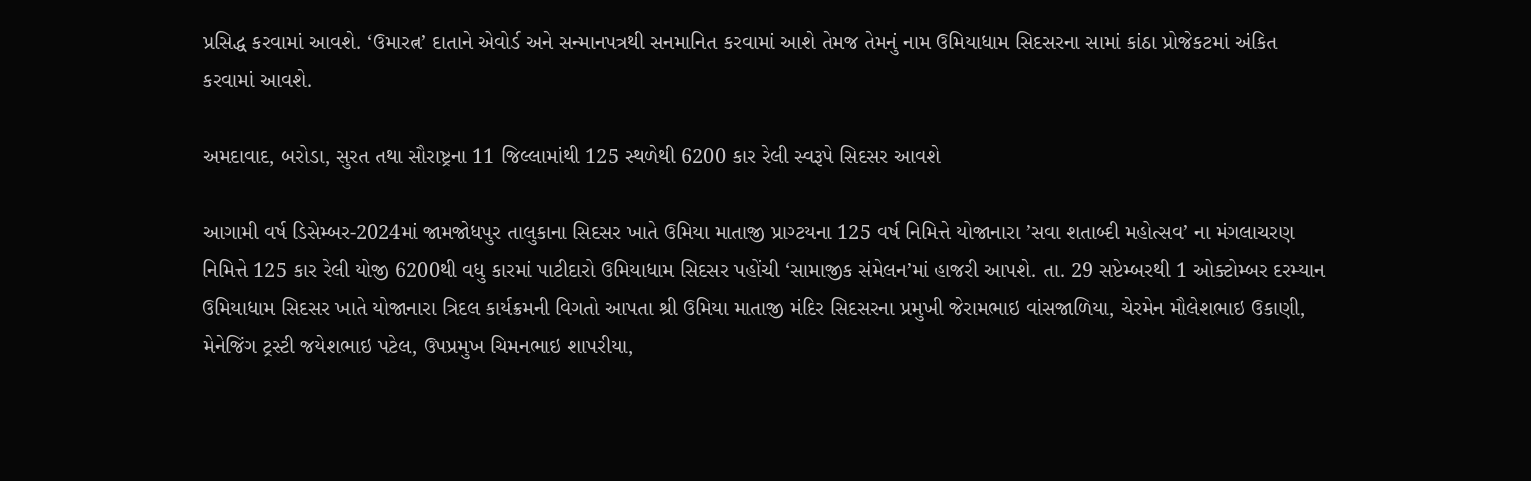પ્રસિદ્ધ કરવામાં આવશે. ‘ઉમારત્ન’ દાતાને એવોર્ડ અને સન્માનપત્રથી સનમાનિત કરવામાં આશે તેમજ તેમનું નામ ઉમિયાધામ સિદસરના સામાં કાંઠા પ્રોજેકટમાં અંકિત કરવામાં આવશે.

અમદાવાદ, બરોડા, સુરત તથા સૌરાષ્ટ્રના 11 જિલ્લામાંથી 125 સ્થળેથી 6200 કાર રેલી સ્વરૂપે સિદસર આવશે

આગામી વર્ષ ડિસેમ્બર-2024માં જામજોધપુર તાલુકાના સિદસર ખાતે ઉમિયા માતાજી પ્રાગ્ટયના 125 વર્ષ નિમિત્તે યોજાનારા ’સવા શતાબ્દી મહોત્સવ’ ના મંગલાચરણ નિમિત્તે 125 કાર રેલી યોજી 6200થી વધુ કારમાં પાટીદારો ઉમિયાધામ સિદસર પહોંચી ‘સામાજીક સંમેલન’માં હાજરી આપશે. તા. 29 સપ્ટેમ્બરથી 1 ઓક્ટોમ્બર દરમ્યાન ઉમિયાધામ સિદસર ખાતે યોજાનારા ત્રિદલ કાર્યક્રમની વિગતો આપતા શ્રી ઉમિયા માતાજી મંદિર સિદસરના પ્રમુખી જેરામભાઇ વાંસજાળિયા, ચેરમેન મૌલેશભાઇ ઉકાણી, મેનેજિંગ ટ્રસ્ટી જયેશભાઇ પટેલ, ઉપપ્રમુખ ચિમનભાઇ શાપરીયા,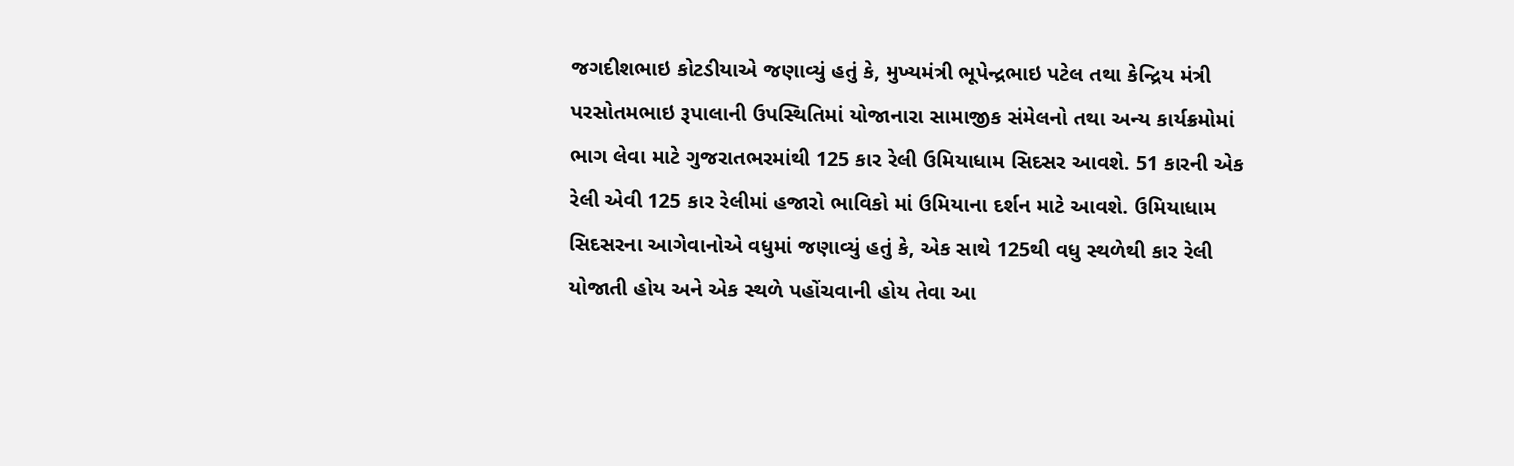જગદીશભાઇ કોટડીયાએ જણાવ્યું હતું કે, મુખ્યમંત્રી ભૂપેન્દ્રભાઇ પટેલ તથા કેન્દ્રિય મંત્રી પરસોતમભાઇ રૂપાલાની ઉપસ્થિતિમાં યોજાનારા સામાજીક સંમેલનો તથા અન્ય કાર્યક્રમોમાં ભાગ લેવા માટે ગુજરાતભરમાંથી 125 કાર રેલી ઉમિયાધામ સિદસર આવશે. 51 કારની એક રેલી એવી 125 કાર રેલીમાં હજારો ભાવિકો માં ઉમિયાના દર્શન માટે આવશે. ઉમિયાધામ સિદસરના આગેવાનોએ વધુમાં જણાવ્યું હતું કે, એક સાથે 125થી વધુ સ્થળેથી કાર રેલી યોજાતી હોય અને એક સ્થળે પહોંચવાની હોય તેવા આ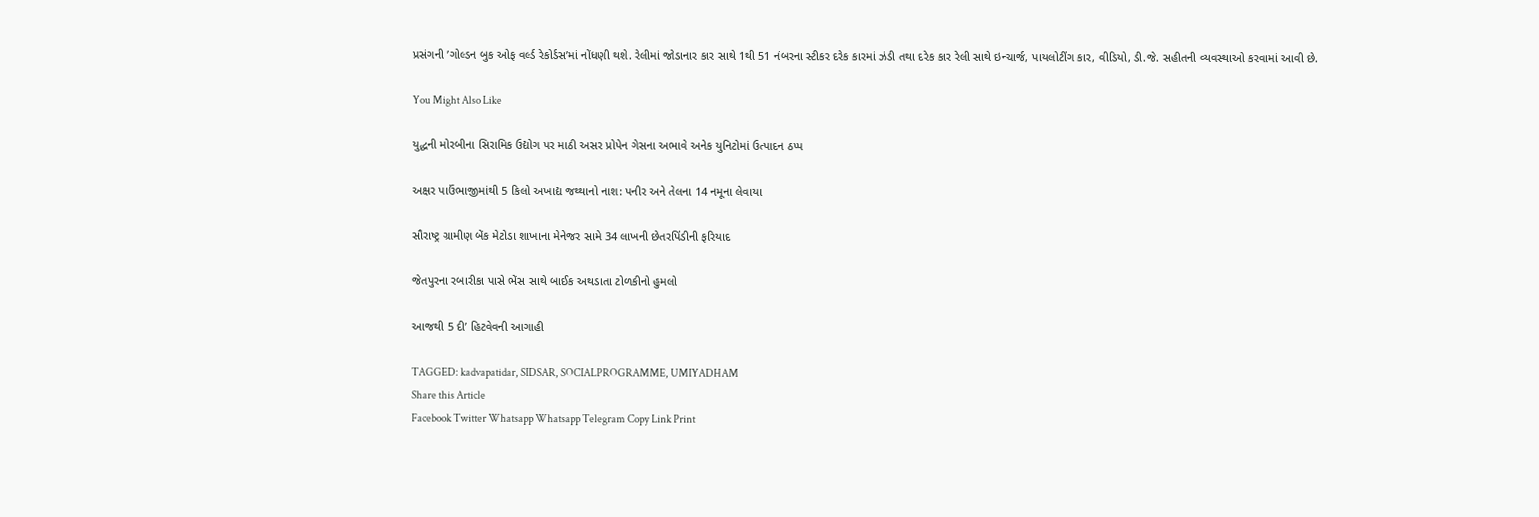પ્રસંગની ’ગોલ્ડન બુક ઓફ વર્લ્ડ રેકોર્ડસ’માં નોંધણી થશે. રેલીમાં જોડાનાર કાર સાથે 1થી 51 નંબરના સ્ટીકર દરેક કારમાં ઝંડી તથા દરેક કાર રેલી સાથે ઇન્ચાર્જ, પાયલોટીંગ કાર, વીડિયો, ડી.જે. સહીતની વ્યવસ્થાઓ કરવામાં આવી છે.

You Might Also Like

યુદ્ધની મોરબીના સિરામિક ઉદ્યોગ પર માઠી અસર પ્રોપેન ગેસના અભાવે અનેક યુનિટોમાં ઉત્પાદન ઠપ્પ

અક્ષર પાઉંભાજીમાંથી 5 કિલો અખાદ્ય જથ્થાનો નાશ: પનીર અને તેલના 14 નમૂના લેવાયા

સૌરાષ્ટ્ર ગ્રામીણ બેંક મેટોડા શાખાના મેનેજર સામે 34 લાખની છેતરપિંડીની ફરિયાદ

જેતપુરના રબારીકા પાસે ભેંસ સાથે બાઈક અથડાતા ટોળકીનો હુમલો

આજથી 5 દી’ હિટવેવની આગાહી

TAGGED: kadvapatidar, SIDSAR, SOCIALPROGRAMME, UMIYADHAM
Share this Article
Facebook Twitter Whatsapp Whatsapp Telegram Copy Link Print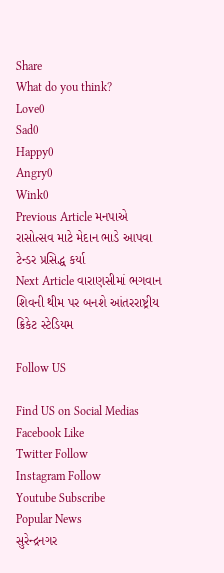Share
What do you think?
Love0
Sad0
Happy0
Angry0
Wink0
Previous Article મનપાએ રાસોત્સવ માટે મેદાન ભાડે આપવા ટેન્ડર પ્રસિદ્ધ કર્યા
Next Article વારાણસીમાં ભગવાન શિવની થીમ પર બનશે આંતરરાષ્ટ્રીય ક્રિકેટ સ્ટેડિયમ

Follow US

Find US on Social Medias
Facebook Like
Twitter Follow
Instagram Follow
Youtube Subscribe
Popular News
સુરેન્દ્રનગર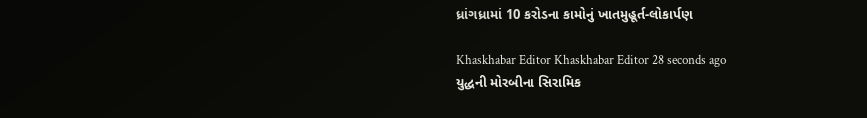ધ્રાંગધ્રામાં 10 કરોડના કામોનું ખાતમુહૂર્ત-લોકાર્પણ

Khaskhabar Editor Khaskhabar Editor 28 seconds ago
યુદ્ધની મોરબીના સિરામિક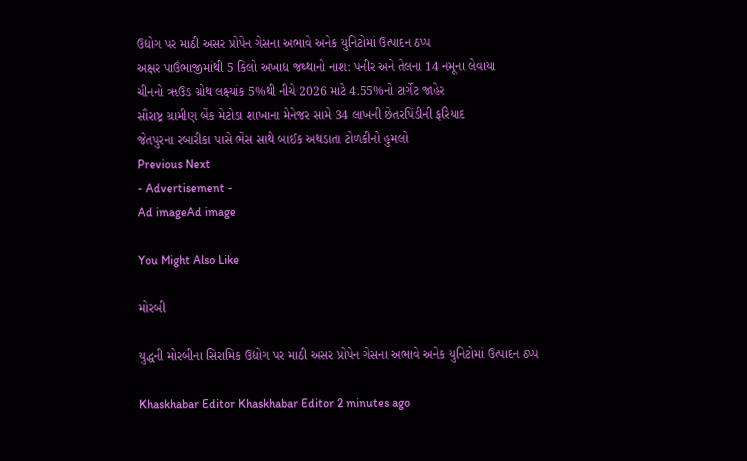ઉદ્યોગ પર માઠી અસર પ્રોપેન ગેસના અભાવે અનેક યુનિટોમાં ઉત્પાદન ઠપ્પ
અક્ષર પાઉંભાજીમાંથી 5 કિલો અખાદ્ય જથ્થાનો નાશ: પનીર અને તેલના 14 નમૂના લેવાયા
ચીનનો ૠઉઙ ગ્રોથ લક્ષ્યાંક 5%થી નીચે 2026 માટે 4.55%નો ટાર્ગેટ જાહેર
સૌરાષ્ટ્ર ગ્રામીણ બેંક મેટોડા શાખાના મેનેજર સામે 34 લાખની છેતરપિંડીની ફરિયાદ
જેતપુરના રબારીકા પાસે ભેંસ સાથે બાઈક અથડાતા ટોળકીનો હુમલો
Previous Next
- Advertisement -
Ad imageAd image

You Might Also Like

મોરબી

યુદ્ધની મોરબીના સિરામિક ઉદ્યોગ પર માઠી અસર પ્રોપેન ગેસના અભાવે અનેક યુનિટોમાં ઉત્પાદન ઠપ્પ

Khaskhabar Editor Khaskhabar Editor 2 minutes ago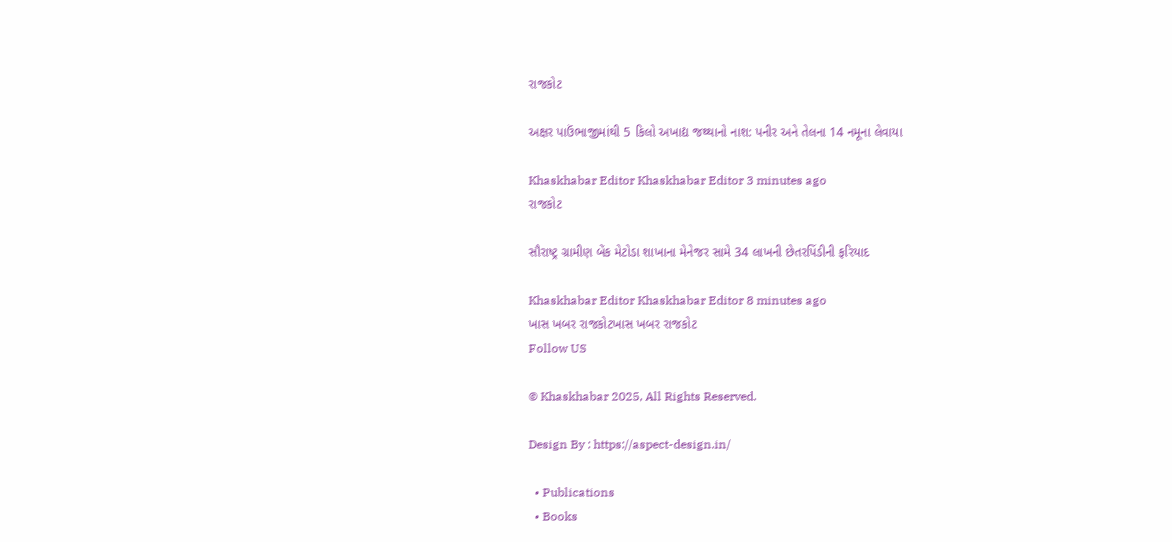રાજકોટ

અક્ષર પાઉંભાજીમાંથી 5 કિલો અખાદ્ય જથ્થાનો નાશ: પનીર અને તેલના 14 નમૂના લેવાયા

Khaskhabar Editor Khaskhabar Editor 3 minutes ago
રાજકોટ

સૌરાષ્ટ્ર ગ્રામીણ બેંક મેટોડા શાખાના મેનેજર સામે 34 લાખની છેતરપિંડીની ફરિયાદ

Khaskhabar Editor Khaskhabar Editor 8 minutes ago
ખાસ ખબર રાજકોટખાસ ખબર રાજકોટ
Follow US

© Khaskhabar 2025, All Rights Reserved.

Design By : https://aspect-design.in/

  • Publications
  • Books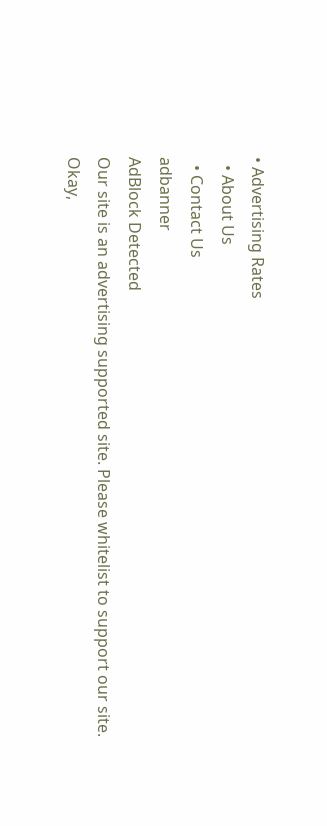• Advertising Rates
  • About Us
  • Contact Us
adbanner
AdBlock Detected
Our site is an advertising supported site. Please whitelist to support our site.
Okay,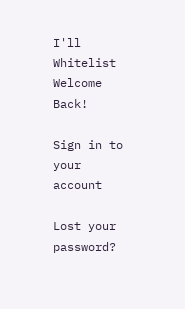I'll Whitelist
Welcome Back!

Sign in to your account

Lost your password?